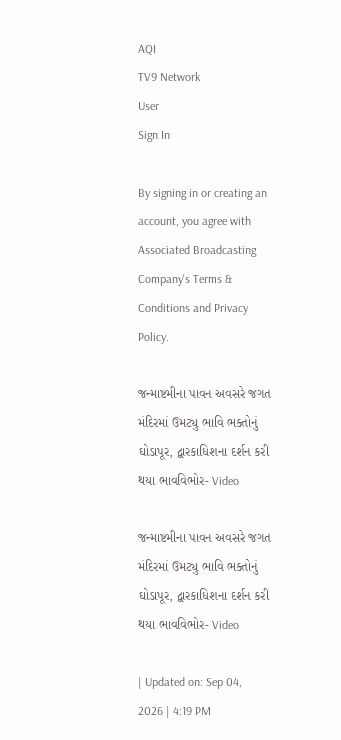AQI
TV9 Network
User
Sign In

By signing in or creating an account, you agree with Associated Broadcasting Company's Terms & Conditions and Privacy Policy.

જન્માષ્ટમીના પાવન અવસરે જગત મંદિરમાં ઉમટ્યુ ભાવિ ભક્તોનું ઘોડાપૂર, દ્વારકાધિશના દર્શન કરી થયા ભાવવિભોર- Video

જન્માષ્ટમીના પાવન અવસરે જગત મંદિરમાં ઉમટ્યુ ભાવિ ભક્તોનું ઘોડાપૂર, દ્વારકાધિશના દર્શન કરી થયા ભાવવિભોર- Video

| Updated on: Sep 04, 2026 | 4:19 PM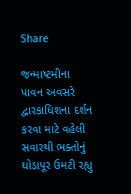Share

જન્માષ્ટમીના પાવન અવસરે દ્વારકાધિશના દર્શન કરવા માટે વહેલી સવારથી ભક્તોનું ઘોડાપૂર ઉમટી રહ્યુ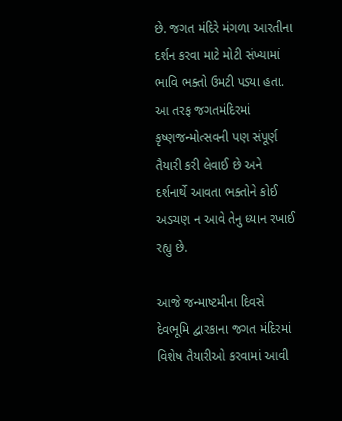છે. જગત મંદિરે મંગળા આરતીના દર્શન કરવા માટે મોટી સંખ્યામાં ભાવિ ભક્તો ઉમટી પડ્યા હતા. આ તરફ જગતમંદિરમાં કૃષ્ણજન્મોત્સવની પણ સંપૂર્ણ તૈયારી કરી લેવાઈ છે અને દર્શનાર્થે આવતા ભક્તોને કોઈ અડચણ ન આવે તેનુ ધ્યાન રખાઈ રહ્યુ છે.

આજે જન્માષ્ટમીના દિવસે દેવભૂમિ દ્વારકાના જગત મંદિરમાં વિશેષ તૈયારીઓ કરવામાં આવી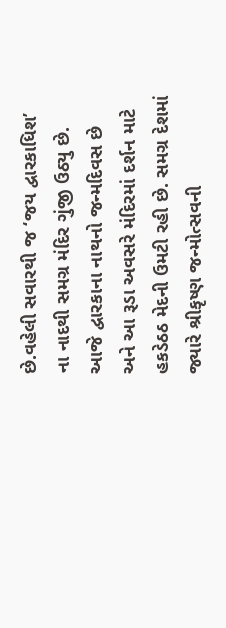છે.વહેલી સવારથી જ ‘જય દ્વારકાધિશ’ ના નાદથી સમગ્ર મંદિર ગુંજી ઉઠ્યુ છે. આજે દ્વારકાના નાથનો જન્મદિવસ છે અને આ રૂડા અવસરે મંદિરમાં દર્શન માટે હકડેઠઠ મેદની ઉમટી રહી છે. સમગ્ર દેશમાં જ્યારે શ્રીકૃષ્ણ જન્મોત્સવની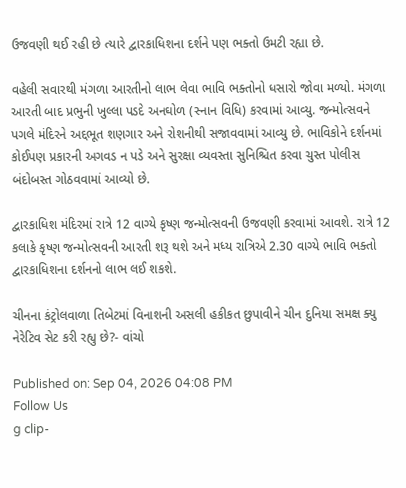ઉજવણી થઈ રહી છે ત્યારે દ્વારકાધિશના દર્શને પણ ભક્તો ઉમટી રહ્યા છે.

વહેલી સવારથી મંગળા આરતીનો લાભ લેવા ભાવિ ભક્તોનો ધસારો જોવા મળ્યો. મંગળા આરતી બાદ પ્રભુની ખુલ્લા પડદે અનઘોળ (સ્નાન વિધિ) કરવામાં આવ્યુ. જન્મોત્સવને પગલે મંદિરને અદ્દભૂત શણગાર અને રોશનીથી સજાવવામાં આવ્યુ છે. ભાવિકોને દર્શનમાં કોઈપણ પ્રકારની અગવડ ન પડે અને સુરક્ષા વ્યવસ્તા સુનિશ્ચિત કરવા ચુસ્ત પોલીસ બંદોબસ્ત ગોઠવવામાં આવ્યો છે.

દ્વારકાધિશ મંદિરમાં રાત્રે 12 વાગ્યે કૃષ્ણ જન્મોત્સવની ઉજવણી કરવામાં આવશે. રાત્રે 12 કલાકે કૃષ્ણ જન્મોત્સવની આરતી શરૂ થશે અને મધ્ય રાત્રિએ 2.30 વાગ્યે ભાવિ ભક્તો દ્વારકાધિશના દર્શનનો લાભ લઈ શકશે.

ચીનના કંટ્રોલવાળા તિબેટમાં વિનાશની અસલી હકીકત છુપાવીને ચીન દુનિયા સમક્ષ ક્યુ નેરેટિવ સેટ કરી રહ્યુ છે?- વાંચો

Published on: Sep 04, 2026 04:08 PM
Follow Us
g clip-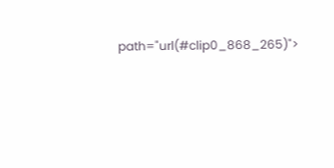path="url(#clip0_868_265)">